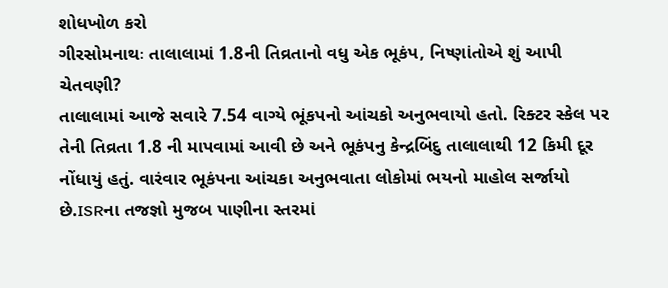શોધખોળ કરો
ગીરસોમનાથઃ તાલાલામાં 1.8ની તિવ્રતાનો વધુ એક ભૂકંપ, નિષ્ણાંતોએ શું આપી ચેતવણી?
તાલાલામાં આજે સવારે 7.54 વાગ્યે ભૂંકપનો આંચકો અનુભવાયો હતો. રિક્ટર સ્કેલ પર તેની તિવ્રતા 1.8 ની માપવામાં આવી છે અને ભૂકંપનુ કેન્દ્રબિંદુ તાલાલાથી 12 કિમી દૂર નોંધાયું હતું. વારંવાર ભૂકંપના આંચકા અનુભવાતા લોકોમાં ભયનો માહોલ સર્જાયો છે.ISRના તજજ્ઞો મુજબ પાણીના સ્તરમાં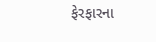ફેરફારના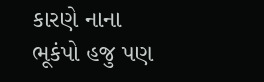કારણે નાના ભૂકંપો હજુ પણ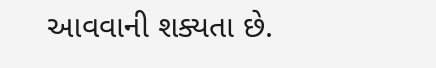આવવાની શક્યતા છે.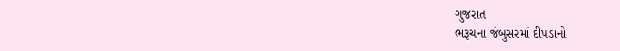ગુજરાત
ભરૂચના જંબુસરમાં દીપડાનો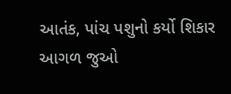આતંક, પાંચ પશુનો કર્યો શિકાર
આગળ જુઓ